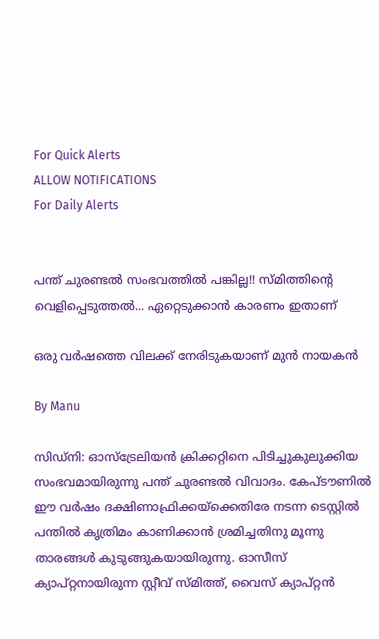For Quick Alerts
ALLOW NOTIFICATIONS
For Daily Alerts


പന്ത് ചുരണ്ടല്‍ സംഭവത്തില്‍ പങ്കില്ല!! സ്മിത്തിന്റെ വെളിപ്പെടുത്തല്‍... ഏറ്റെടുക്കാന്‍ കാരണം ഇതാണ്

ഒരു വര്‍ഷത്തെ വിലക്ക് നേരിടുകയാണ് മുന്‍ നായകന്‍

By Manu

സിഡ്‌നി: ഓസ്‌ട്രേലിയന്‍ ക്രിക്കറ്റിനെ പിടിച്ചുകുലുക്കിയ സംഭവമായിരുന്നു പന്ത് ചുരണ്ടല്‍ വിവാദം. കേപ്ടൗണില്‍ ഈ വര്‍ഷം ദക്ഷിണാഫ്രിക്കയ്‌ക്കെതിരേ നടന്ന ടെസ്റ്റില്‍ പന്തില്‍ കൃത്രിമം കാണിക്കാന്‍ ശ്രമിച്ചതിനു മൂന്നു താരങ്ങള്‍ കുടുങ്ങുകയായിരുന്നു. ഓസീസ് ക്യാപ്റ്റനായിരുന്ന സ്റ്റീവ് സ്മിത്ത്, വൈസ് ക്യാപ്റ്റന്‍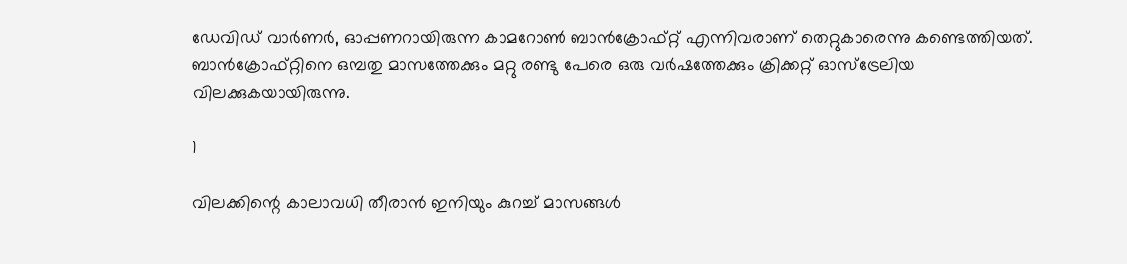ഡേവിഡ് വാര്‍ണര്‍, ഓപ്പണറായിരുന്ന കാമറോണ്‍ ബാന്‍ക്രോഫ്റ്റ് എന്നിവരാണ് തെറ്റുകാരെന്നു കണ്ടെത്തിയത്. ബാന്‍ക്രോഫ്റ്റിനെ ഒമ്പതു മാസത്തേക്കും മറ്റു രണ്ടു പേരെ ഒരു വര്‍ഷത്തേക്കും ക്രിക്കറ്റ് ഓസ്‌ട്രേലിയ വിലക്കുകയായിരുന്നു.

1

വിലക്കിന്റെ കാലാവധി തീരാന്‍ ഇനിയും കുറച്ച് മാസങ്ങള്‍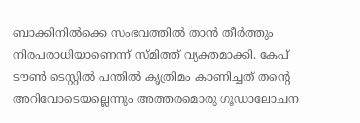ബാക്കിനില്‍ക്കെ സംഭവത്തില്‍ താന്‍ തീര്‍ത്തും നിരപരാധിയാണെന്ന് സ്മിത്ത് വ്യക്തമാക്കി. കേപ് ടൗണ്‍ ടെസ്റ്റില്‍ പന്തില്‍ കൃത്രിമം കാണിച്ചത് തന്റെ അറിവോടെയല്ലെന്നും അത്തരമൊരു ഗൂഡാലോചന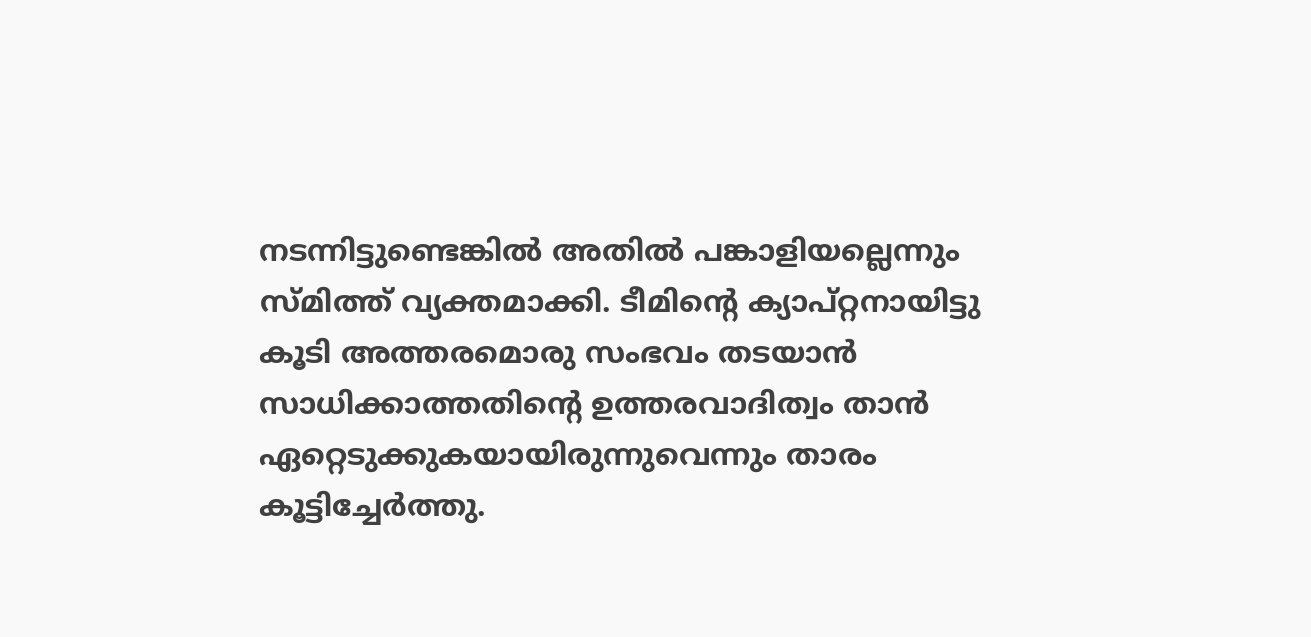നടന്നിട്ടുണ്ടെങ്കില്‍ അതില്‍ പങ്കാളിയല്ലെന്നും സ്മിത്ത് വ്യക്തമാക്കി. ടീമിന്റെ ക്യാപ്റ്റനായിട്ടു കൂടി അത്തരമൊരു സംഭവം തടയാന്‍ സാധിക്കാത്തതിന്റെ ഉത്തരവാദിത്വം താന്‍ ഏറ്റെടുക്കുകയായിരുന്നുവെന്നും താരം കൂട്ടിച്ചേര്‍ത്തു.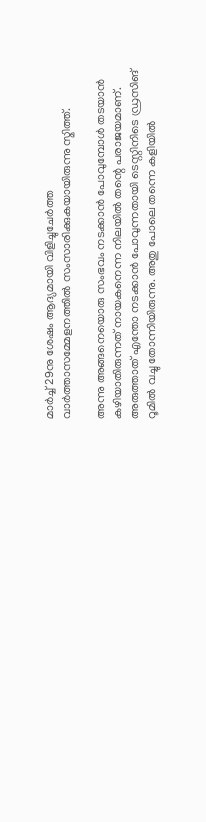മാര്‍ച്ച് 29നു ശേഷം ആദ്യമായി വിളിച്ചുചേര്‍ത്ത വാര്‍ത്താസമ്മേളനത്തില്‍ സംസാരിക്കുകയായിരുന്നു സ്മിത്ത്.

അന്നു അങ്ങനെയൊരു സംഭവം നടക്കാന്‍ പോവുമ്പോള്‍ തടയാന്‍ കഴിയാതിരുന്നത് നായകനെന്ന നിലയില്‍ തന്റെ പരാജയമാണ്. അരുത്താത് എന്തോ നടക്കാന്‍ പോവുന്നതായി ടെസ്റ്റിനിടെ ഡ്രസിങ് റൂമില്‍ വച്ചു തോന്നിയിരുന്നു. അതു പോലെ തന്നെ കളിയില്‍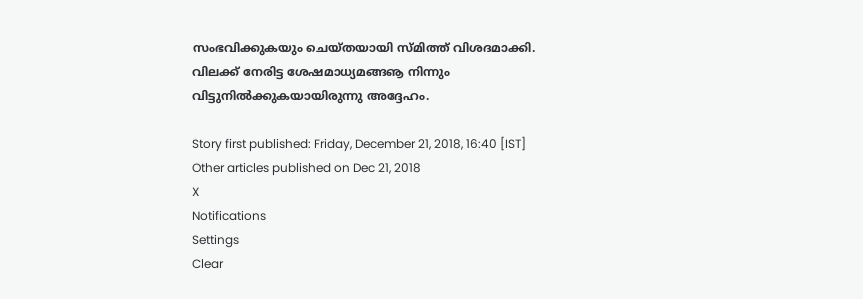സംഭവിക്കുകയും ചെയ്തയായി സ്മിത്ത് വിശദമാക്കി. വിലക്ക് നേരിട്ട ശേഷമാധ്യമങ്ങൡ നിന്നും വിട്ടുനില്‍ക്കുകയായിരുന്നു അദ്ദേഹം.

Story first published: Friday, December 21, 2018, 16:40 [IST]
Other articles published on Dec 21, 2018
X
Notifications
Settings
Clear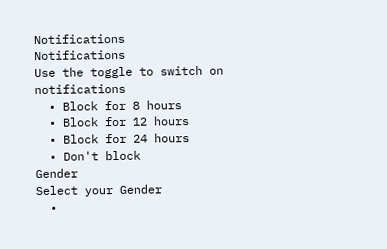Notifications
Notifications
Use the toggle to switch on notifications
  • Block for 8 hours
  • Block for 12 hours
  • Block for 24 hours
  • Don't block
Gender
Select your Gender
  •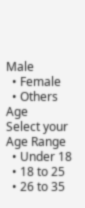Male
  • Female
  • Others
Age
Select your Age Range
  • Under 18
  • 18 to 25
  • 26 to 35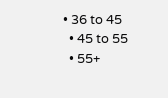• 36 to 45
  • 45 to 55
  • 55+